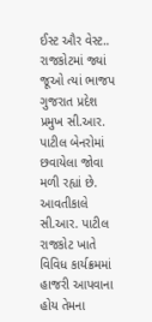ઈસ્ટ ઔર વેસ્ટ.. રાજકોટમાં જ્યાં જૂઓ ત્યાં ભાજપ ગુજરાત પ્રદેશ પ્રમુખ સી.આર. પાટીલ બેનરોમાં છવાયેલા જોવા મળી રહ્યાં છે. આવતીકાલે સી.આર. પાટીલ રાજકોટ ખાતે વિવિધ કાર્યક્રમમાં હાજરી આપવાના હોય તેમના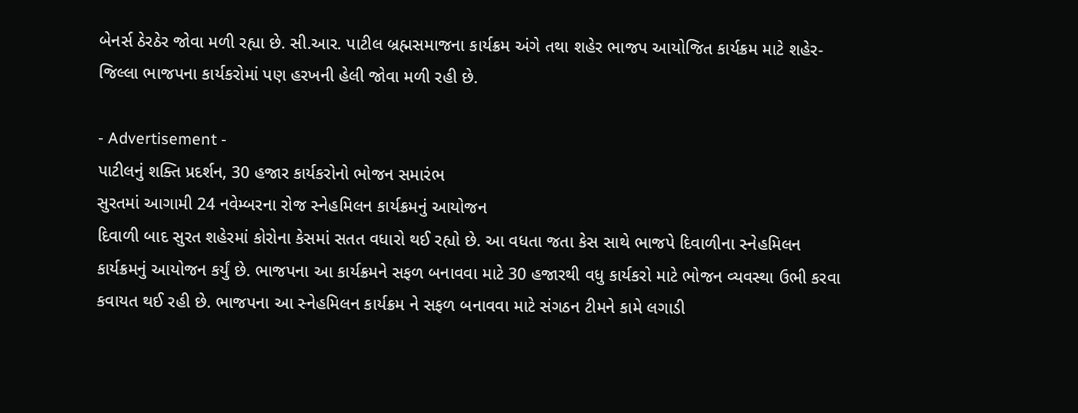બેનર્સ ઠેરઠેર જોવા મળી રહ્યા છે. સી.આર. પાટીલ બ્રહ્મસમાજના કાર્યક્રમ અંગે તથા શહેર ભાજપ આયોજિત કાર્યક્રમ માટે શહેર-જિલ્લા ભાજપના કાર્યકરોમાં પણ હરખની હેલી જોવા મળી રહી છે.

- Advertisement -
પાટીલનું શક્તિ પ્રદર્શન, 30 હજાર કાર્યકરોનો ભોજન સમારંભ
સુરતમાં આગામી 24 નવેમ્બરના રોજ સ્નેહમિલન કાર્યક્રમનું આયોજન
દિવાળી બાદ સુરત શહેરમાં કોરોના કેસમાં સતત વધારો થઈ રહ્યો છે. આ વધતા જતા કેસ સાથે ભાજપે દિવાળીના સ્નેહમિલન કાર્યક્રમનું આયોજન કર્યું છે. ભાજપના આ કાર્યક્રમને સફળ બનાવવા માટે 30 હજારથી વધુ કાર્યકરો માટે ભોજન વ્યવસ્થા ઉભી કરવા કવાયત થઈ રહી છે. ભાજપના આ સ્નેહમિલન કાર્યક્રમ ને સફળ બનાવવા માટે સંગઠન ટીમને કામે લગાડી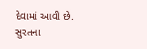દેવામાં આવી છે.
સુરતના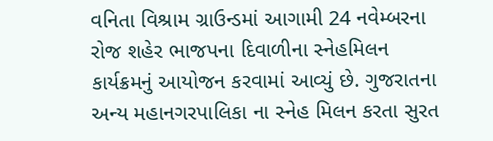વનિતા વિશ્રામ ગ્રાઉન્ડમાં આગામી 24 નવેમ્બરના રોજ શહેર ભાજપના દિવાળીના સ્નેહમિલન કાર્યક્રમનું આયોજન કરવામાં આવ્યું છે. ગુજરાતના અન્ય મહાનગરપાલિકા ના સ્નેહ મિલન કરતા સુરત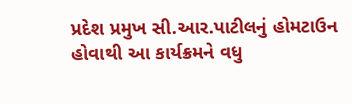પ્રદેશ પ્રમુખ સી.આર.પાટીલનું હોમટાઉન હોવાથી આ કાર્યક્રમને વધુ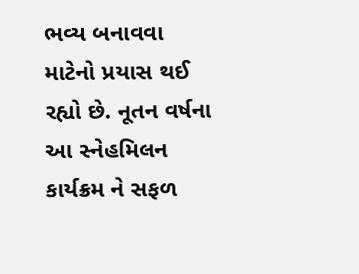ભવ્ય બનાવવા માટેનો પ્રયાસ થઈ રહ્યો છે. નૂતન વર્ષના આ સ્નેહમિલન કાર્યક્રમ ને સફળ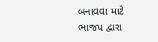બનાવવા માટે ભાજપ દ્વારા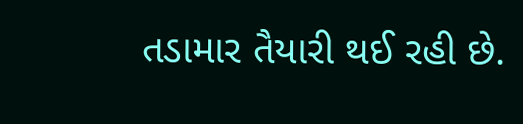તડામાર તૈયારી થઈ રહી છે.